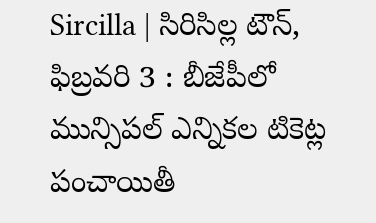Sircilla | సిరిసిల్ల టౌన్, ఫిబ్రవరి 3 : బీజేపీలో మున్సిపల్ ఎన్నికల టికెట్ల పంచాయితీ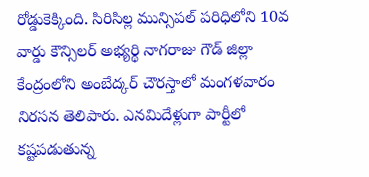రోడ్డుకెక్కింది. సిరిసిల్ల మున్సిపల్ పరిధిలోని 10వ వార్డు కౌన్సిలర్ అభ్యర్థి నాగరాజు గౌడ్ జిల్లా కేంద్రంలోని అంబేద్కర్ చౌరస్తాలో మంగళవారం నిరసన తెలిపారు. ఎనమిదేళ్లుగా పార్టీలో కష్టపడుతున్న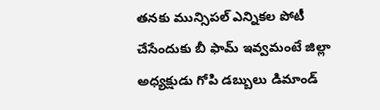తనకు మున్సిపల్ ఎన్నికల పోటీ చేసేందుకు బీ ఫామ్ ఇవ్వమంటే జిల్లా అధ్యక్షుడు గోపి డబ్బులు డిమాండ్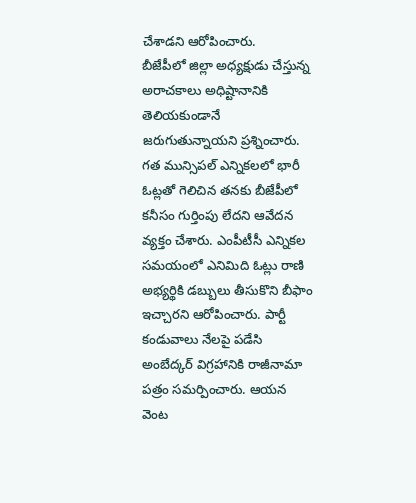చేశాడని ఆరోపించారు.
బీజేపీలో జిల్లా అధ్యక్షుడు చేస్తున్న అరాచకాలు అధిష్టానానికి తెలియకుండానే జరుగుతున్నాయని ప్రశ్నించారు. గత మున్సిపల్ ఎన్నికలలో భారీ ఓట్లతో గెలిచిన తనకు బీజేపీలో కనీసం గుర్తింపు లేదని ఆవేదన వ్యక్తం చేశారు. ఎంపీటీసీ ఎన్నికల సమయంలో ఎనిమిది ఓట్లు రాణి అభ్యర్థికి డబ్బులు తీసుకొని బీఫాం ఇచ్చారని ఆరోపించారు. పార్టీ కండువాలు నేలపై పడేసి అంబేద్కర్ విగ్రహానికి రాజీనామా పత్రం సమర్పించారు. ఆయన వెంట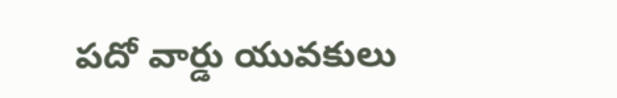పదో వార్డు యువకులు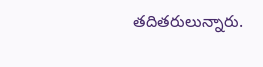తదితరులున్నారు.